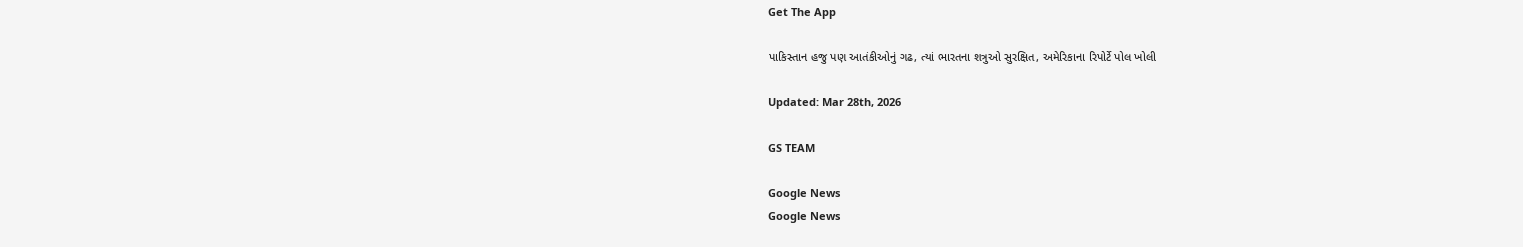Get The App

પાકિસ્તાન હજુ પણ આતંકીઓનું ગઢ, ત્યાં ભારતના શત્રુઓ સુરક્ષિત, અમેરિકાના રિપોર્ટે પોલ ખોલી

Updated: Mar 28th, 2026

GS TEAM

Google News
Google News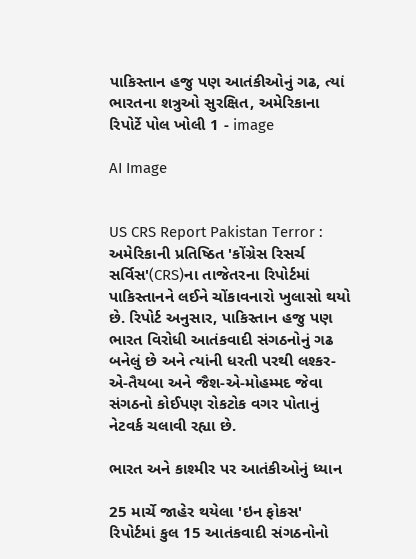પાકિસ્તાન હજુ પણ આતંકીઓનું ગઢ, ત્યાં ભારતના શત્રુઓ સુરક્ષિત, અમેરિકાના રિપોર્ટે પોલ ખોલી 1 - image

AI Image


US CRS Report Pakistan Terror : અમેરિકાની પ્રતિષ્ઠિત 'કોંગ્રેસ રિસર્ચ સર્વિસ'(CRS)ના તાજેતરના રિપોર્ટમાં પાકિસ્તાનને લઈને ચોંકાવનારો ખુલાસો થયો છે. રિપોર્ટ અનુસાર, પાકિસ્તાન હજુ પણ ભારત વિરોધી આતંકવાદી સંગઠનોનું ગઢ બનેલું છે અને ત્યાંની ધરતી પરથી લશ્કર-એ-તૈયબા અને જૈશ-એ-મોહમ્મદ જેવા સંગઠનો કોઈપણ રોકટોક વગર પોતાનું નેટવર્ક ચલાવી રહ્યા છે.

ભારત અને કાશ્મીર પર આતંકીઓનું ધ્યાન

25 માર્ચે જાહેર થયેલા 'ઇન ફોકસ' રિપોર્ટમાં કુલ 15 આતંકવાદી સંગઠનોનો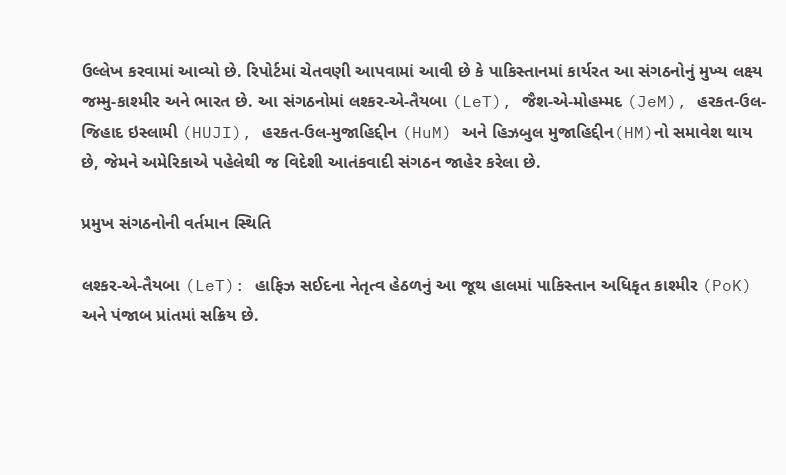ઉલ્લેખ કરવામાં આવ્યો છે. રિપોર્ટમાં ચેતવણી આપવામાં આવી છે કે પાકિસ્તાનમાં કાર્યરત આ સંગઠનોનું મુખ્ય લક્ષ્ય જમ્મુ-કાશ્મીર અને ભારત છે. આ સંગઠનોમાં લશ્કર-એ-તૈયબા (LeT), જૈશ-એ-મોહમ્મદ (JeM), હરકત-ઉલ-જિહાદ ઇસ્લામી (HUJI), હરકત-ઉલ-મુજાહિદ્દીન (HuM) અને હિઝબુલ મુજાહિદ્દીન(HM)નો સમાવેશ થાય છે, જેમને અમેરિકાએ પહેલેથી જ વિદેશી આતંકવાદી સંગઠન જાહેર કરેલા છે.

પ્રમુખ સંગઠનોની વર્તમાન સ્થિતિ

લશ્કર-એ-તૈયબા (LeT): હાફિઝ સઈદના નેતૃત્વ હેઠળનું આ જૂથ હાલમાં પાકિસ્તાન અધિકૃત કાશ્મીર (PoK) અને પંજાબ પ્રાંતમાં સક્રિય છે.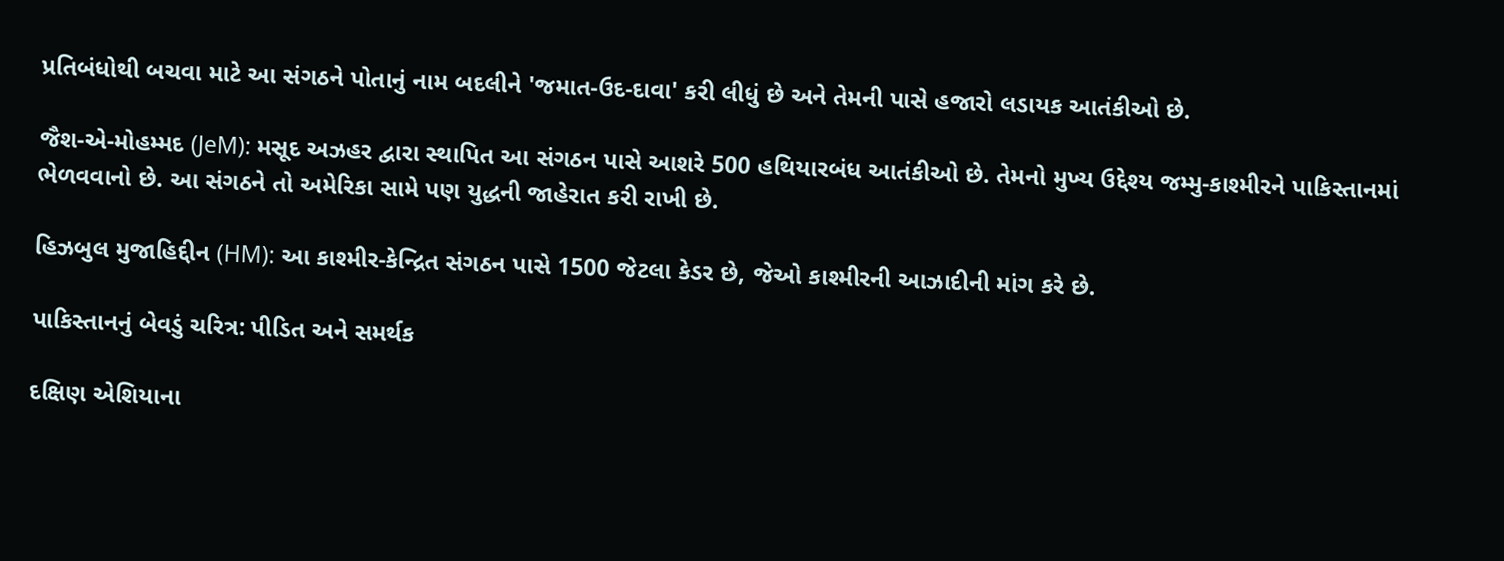પ્રતિબંધોથી બચવા માટે આ સંગઠને પોતાનું નામ બદલીને 'જમાત-ઉદ-દાવા' કરી લીધું છે અને તેમની પાસે હજારો લડાયક આતંકીઓ છે.

જૈશ-એ-મોહમ્મદ (JeM): મસૂદ અઝહર દ્વારા સ્થાપિત આ સંગઠન પાસે આશરે 500 હથિયારબંધ આતંકીઓ છે. તેમનો મુખ્ય ઉદ્દેશ્ય જમ્મુ-કાશ્મીરને પાકિસ્તાનમાં ભેળવવાનો છે. આ સંગઠને તો અમેરિકા સામે પણ યુદ્ધની જાહેરાત કરી રાખી છે.

હિઝબુલ મુજાહિદ્દીન (HM): આ કાશ્મીર-કેન્દ્રિત સંગઠન પાસે 1500 જેટલા કેડર છે, જેઓ કાશ્મીરની આઝાદીની માંગ કરે છે.

પાકિસ્તાનનું બેવડું ચરિત્ર: પીડિત અને સમર્થક

દક્ષિણ એશિયાના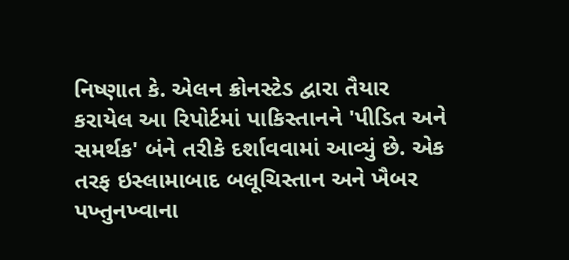નિષ્ણાત કે. એલન ક્રોનસ્ટેડ દ્વારા તૈયાર કરાયેલ આ રિપોર્ટમાં પાકિસ્તાનને 'પીડિત અને સમર્થક' બંને તરીકે દર્શાવવામાં આવ્યું છે. એક તરફ ઇસ્લામાબાદ બલૂચિસ્તાન અને ખૈબર પખ્તુનખ્વાના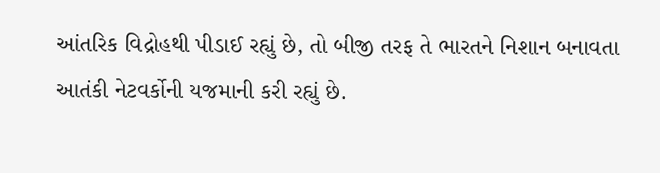આંતરિક વિદ્રોહથી પીડાઈ રહ્યું છે, તો બીજી તરફ તે ભારતને નિશાન બનાવતા આતંકી નેટવર્કોની યજમાની કરી રહ્યું છે.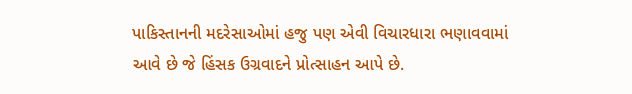પાકિસ્તાનની મદરેસાઓમાં હજુ પણ એવી વિચારધારા ભણાવવામાં આવે છે જે હિંસક ઉગ્રવાદને પ્રોત્સાહન આપે છે.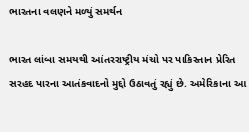ભારતના વલણને મળ્યું સમર્થન

ભારત લાંબા સમયથી આંતરરાષ્ટ્રીય મંચો પર પાકિસ્તાન પ્રેરિત સરહદ પારના આતંકવાદનો મુદ્દો ઉઠાવતું રહ્યું છે. અમેરિકાના આ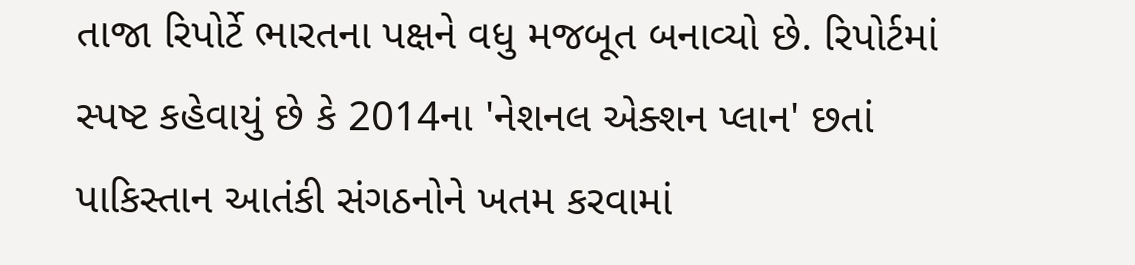તાજા રિપોર્ટે ભારતના પક્ષને વધુ મજબૂત બનાવ્યો છે. રિપોર્ટમાં સ્પષ્ટ કહેવાયું છે કે 2014ના 'નેશનલ એક્શન પ્લાન' છતાં પાકિસ્તાન આતંકી સંગઠનોને ખતમ કરવામાં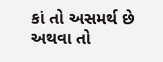કાં તો અસમર્થ છે અથવા તો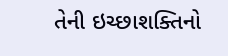તેની ઇચ્છાશક્તિનો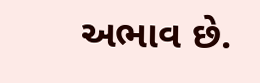અભાવ છે.